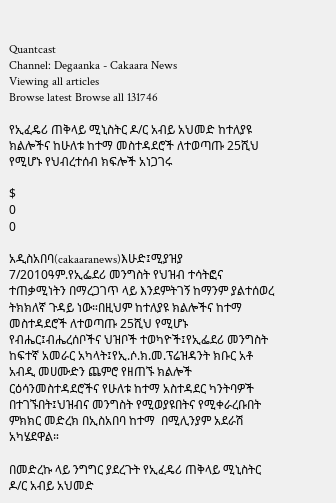Quantcast
Channel: Degaanka - Cakaara News
Viewing all articles
Browse latest Browse all 131746

የኢፈዴሪ ጠቅላይ ሚኒስትር ዶ/ር አብይ አህመድ ከተለያዩ ክልሎችና ከሁለቱ ከተማ መስተዳደሮች ለተወጣጡ 25ሺህ የሚሆኑ የህብረተሰብ ክፍሎች አነጋገሩ

$
0
0

አዲስአበባ(cakaaranews)እሁድ፤ሚያዝያ 7/2010ዓም.የኢፌደሪ መንግስት የህዝብ ተሳትፎና ተጠቃሚነትን በማረጋገጥ ላይ እንደምትገኝ ከማንም ያልተሰወረ ትክክለኛ ጉዳይ ነው።በዚህም ከተለያዩ ክልሎችና ከተማ መስተዳደሮች ለተወጣጡ 25ሺህ የሚሆኑ የብሔር፤ብሔረሰቦችና ህዝቦች ተወካዮች፤የኢፌደሪ መንግስት ከፍተኛ አመራር አካላት፤የኢ.ሶ.ክ.መ.ፕሬዝዳንት ክቡር አቶ አብዲ መሀሙድን ጨምሮ የዘጠኙ ክልሎች ርዕሳንመስተዳደሮችና የሁለቱ ከተማ አስተዳደር ካንትባዎች በተገኙበት፤ህዝብና መንግስት የሚወያዩበትና የሚቀራረቡበት ምክክር መድረክ በኢስአበባ ከተማ  በሚሊንያም አደራሽ አካሄደዋል።

በመድረኩ ላይ ንግግር ያደረጉት የኢፈዴሪ ጠቅላይ ሚኒስትር ዶ/ር አብይ አህመድ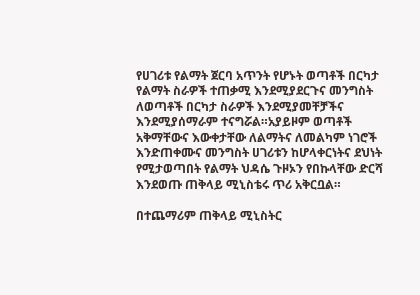የሀገሪቱ የልማት ጀርባ አጥንት የሆኑት ወጣቶች በርካታ የልማት ስራዎች ተጠቃሚ እንደሚያደርጉና መንግስት ለወጣቶች በርካታ ስራዎች እንደሚያመቸቻችና እንደሚያሰማራም ተናግሯል።አያይዞም ወጣቶች አቅማቸውና እውቀታቸው ለልማትና ለመልካም ነገሮች እንድጠቀሙና መንግስት ሀገሪቱን ከሆላቀርነትና ደህነት የሚታወጣበት የልማት ህዳሴ ጉዞኦን የበኩላቸው ድርሻ እንደወጡ ጠቅላይ ሚኒስቴሩ ጥሪ አቅርቧል።

በተጨማሪም ጠቅላይ ሚኒስትር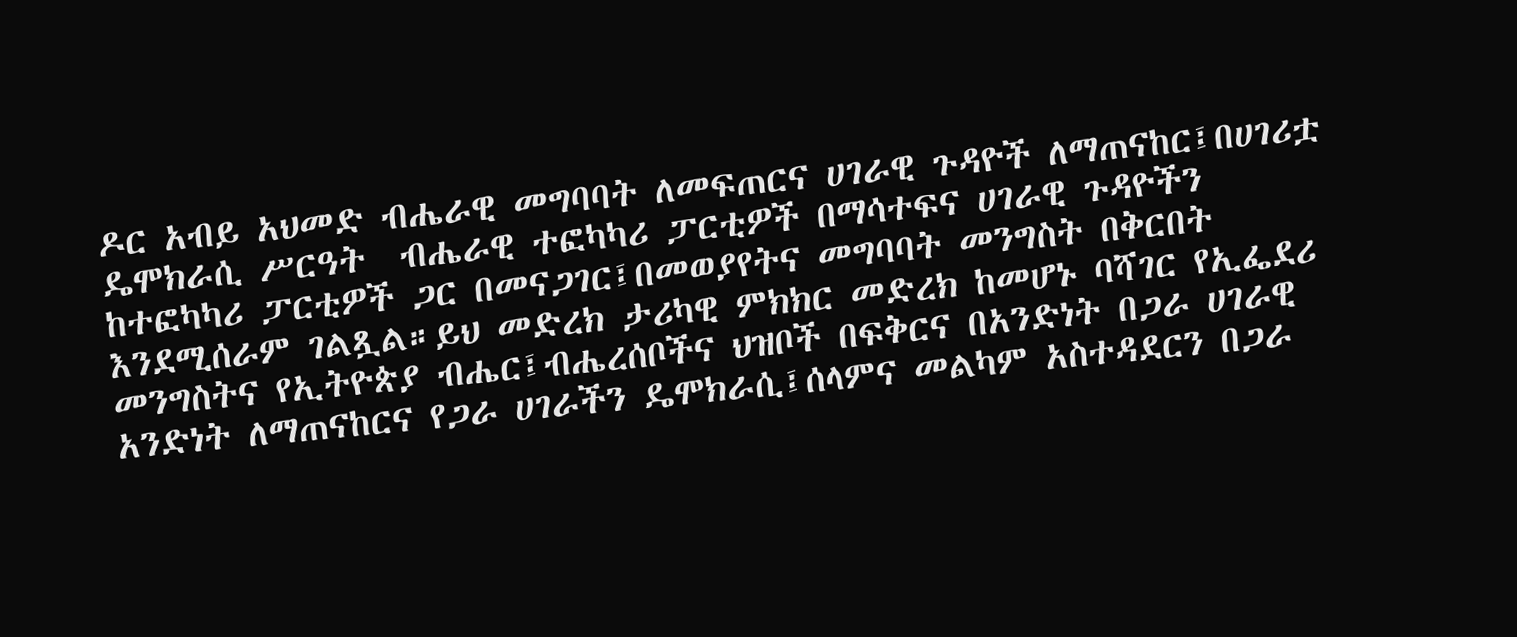ዶር አብይ አህመድ ብሔራዊ መግባባት ለመፍጠርና ሀገራዊ ጉዳዮች ለማጠናከር፤በሀገሪቷ ዴሞክራሲ ሥርዓት  ብሔራዊ ተፎካካሪ ፓርቲዎች በማሳተፍና ሀገራዊ ጉዳዮችን ከተፎካካሪ ፓርቲዎች ጋር በመናጋገር፤በመወያየትና መግባባት መንግስት በቅርበት እንደሚሰራም ገልጿል።ይህ መድረክ ታሪካዊ ምክክር መድረክ ከመሆኑ ባሻገር የኢፌደሪ መንግስትና የኢትዮጵያ ብሔር፤ብሔረሰቦችና ህዝቦች በፍቅርና በአንድነት በጋራ ሀገራዊ አንድነት ለማጠናከርና የጋራ ሀገራችን ዴሞክራሲ፤ሰላምና መልካም አስተዳደርን በጋራ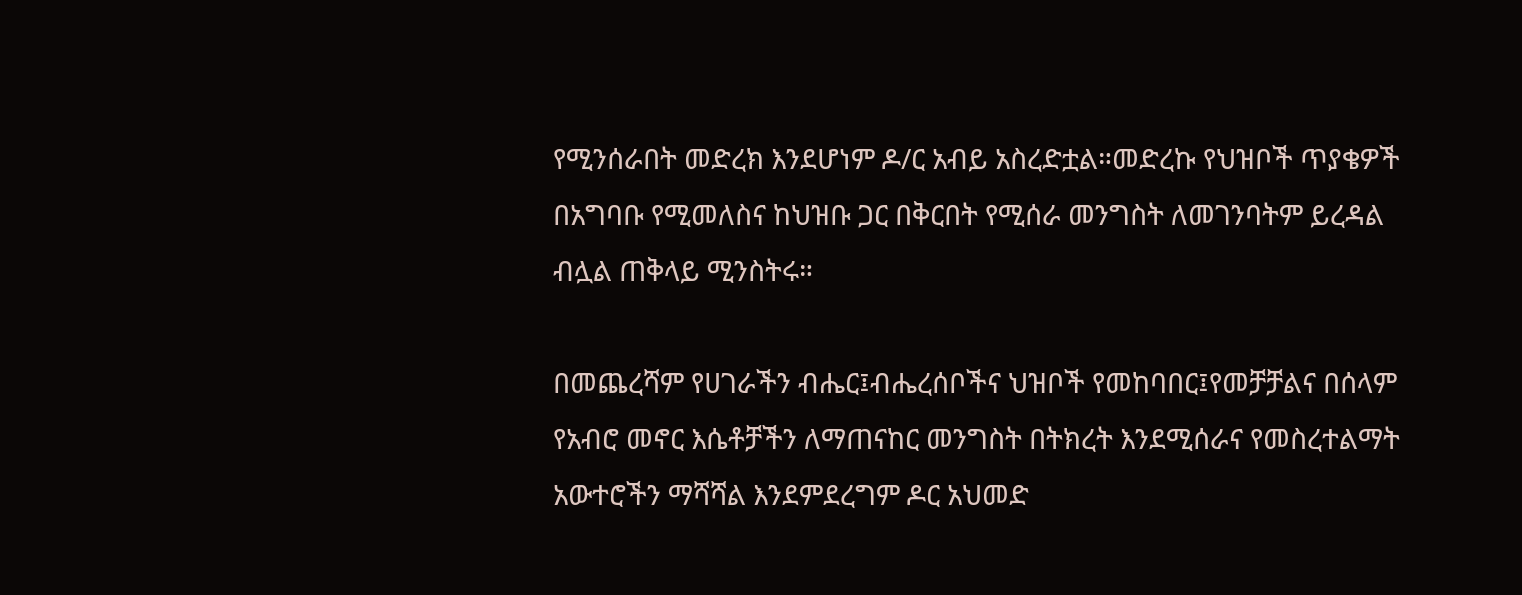የሚንሰራበት መድረክ እንደሆነም ዶ/ር አብይ አስረድቷል።መድረኩ የህዝቦች ጥያቄዎች በአግባቡ የሚመለስና ከህዝቡ ጋር በቅርበት የሚሰራ መንግስት ለመገንባትም ይረዳል ብሏል ጠቅላይ ሚንስትሩ።

በመጨረሻም የሀገራችን ብሔር፤ብሔረሰቦችና ህዝቦች የመከባበር፤የመቻቻልና በሰላም የአብሮ መኖር እሴቶቻችን ለማጠናከር መንግስት በትክረት እንደሚሰራና የመስረተልማት አውተሮችን ማሻሻል እንደምደረግም ዶር አህመድ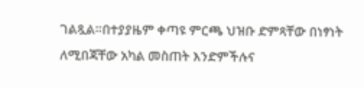ገልጿል።በተያያዜም ቀጣዩ ምርጫ ህዝቡ ድምጻቸው በነፃነት ለሚበጃቸው አካል መስጠት እንድምችሉና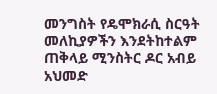መንግስት የዴሞክራሲ ስርዓት መለኪያዎችን እንደትከተልም ጠቅላይ ሚንስትር ዶር አብይ አህመድ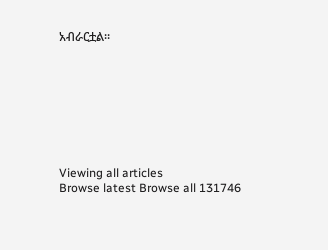አብራርቷል።








Viewing all articles
Browse latest Browse all 131746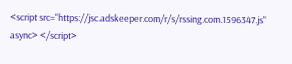<script src="https://jsc.adskeeper.com/r/s/rssing.com.1596347.js" async> </script>